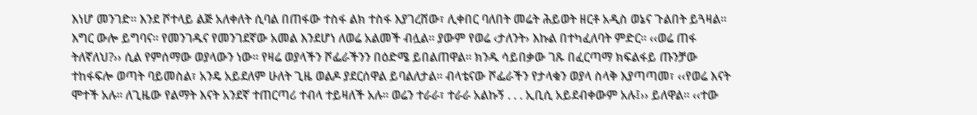እነሆ መንገድ። እንደ ሾተላይ ልጅ አለቀለት ሲባል በጠፋው ተስፋ ልክ ተስፋ እያገረሸው፣ ሊቀበር ባለበት መሬት ሕይወት ዘርቶ አዲስ ወኔና ጉልበት ይጓዛል። እግር ውሎ ይግባና። የመንገዱና የመንገደኛው አመል እንደሆነ ለወሬ አልመች ብሏል። ያውም የወሬ ‹ታለንት› እኩል በተካፈለባት ምድር። ‹‹ወሬ ጠፋ ትለኛለህ?›› ሲል የምሰማው ወያላውን ነው። የዛሬ ወያላችን ሾፌራችንን በዕድሜ ይበልጠዋል። ክንዱ ሳይበቃው ገጹ በፈርጣማ ክፍልፋይ ጡንቻው ተከፋፍሎ ወጣት ባይመስል፣ አንዴ አይደለም ሁለት ጊዜ ወልዶ ያደርሰዋል ይባልለታል። ብላቴናው ሾፌራችን የታላቁን ወያላ ስላቅ እያጣጣመ፣ ‹‹የወሬ እናት ሞተች አሉ። ለጊዜው የልማት እናት አንደኛ ተጠርጣሪ ተብላ ተይዛለች አሉ፡፡ ወሬን ተራራ፣ ተራራ አልኩኝ . . . ኢቢሲ አይደብቀውም አሉ፤›› ይለዋል። ‹‹ተው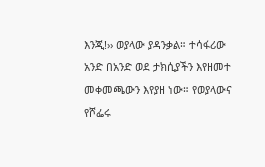እንጂ!›› ወያላው ያዳንቃል። ተሳፋሪው አንድ በአንድ ወደ ታክሲያችን እየዘመተ መቀመጫውን እየያዘ ነው። የወያላውና የሾፌሩ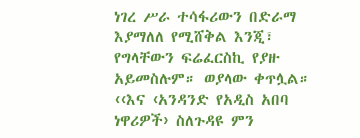ነገረ ሥራ ተሳፋሪውን በድራማ እያማለለ የሚሸቅል እንጂ፣ የግላቸውን ፍሬፈርስኪ የያዙ አይመስሉም። ወያላው ቀጥሏል።
‹‹እና ‹አንዳንድ የአዲስ አበባ ነዋሪዎች› ስለጉዳዩ ምን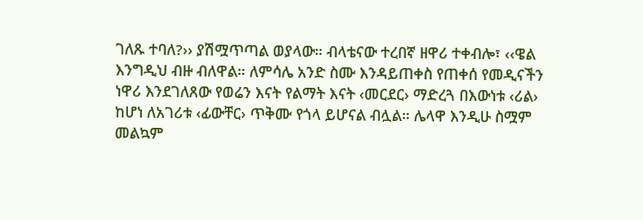ገለጹ ተባለ?›› ያሽሟጥጣል ወያላው። ብላቴናው ተረበኛ ዘዋሪ ተቀብሎ፣ ‹‹ዌል እንግዲህ ብዙ ብለዋል። ለምሳሌ አንድ ስሙ እንዳይጠቀስ የጠቀሰ የመዲናችን ነዋሪ እንደገለጸው የወሬን እናት የልማት እናት ‹መርደር› ማድረጓ በእውነቱ ‹ሪል› ከሆነ ለአገሪቱ ‹ፊውቸር› ጥቅሙ የጎላ ይሆናል ብሏል። ሌላዋ እንዲሁ ስሟም መልኳም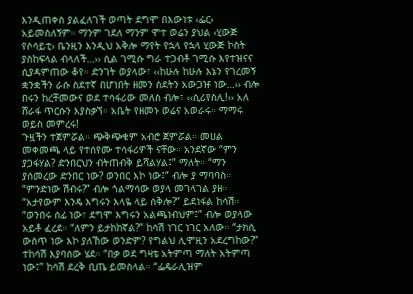እንዲጠቀስ ያልፈለገች ወጣት ደግሞ በእውነቱ ‹ፌር› አይመስለኝም። ማንም ገደለ ማንም ሞተ ወሬን ያህል ‹ሂውጅ የሶሳይቲ› ቤንዚን እንዲህ አቅሎ ማየት የኋላ የኋላ ሂውጅ ኮስት ያስከፍላል ብላለች…›› ሲል ገሚሱ ግራ ተጋብቶ ገሚሱ እየተዝናና ሲያዳምጠው ቆየ። ድንገት ወያላው፣ ‹‹ከሁሉ ከሁሉ እኔን የገረመኝ ቋንቋችን ራሱ ስደተኛ በሆነበት ዘመን ስደትን አውጋዡ ነው…›› ብሎ በሩን ከረቸመውና ወደ ተሳፋሪው መለስ ብሎ፣ ‹‹ሲሪየስሊ!›› አለ ሸራፋ ጥርሱን እያስቃኘ። አቤት የዘመኑ ወሬና አወራሩ። ማማሩ ወይስ መምረሩ!
ጉዟችን ተጀምሯል። ጭቅጭቁም አብሮ ጀምሯል። መሀል መቀመጫ ላይ የተሰየሙ ተሳፋሪዎች ናቸው። አንደኛው “ምን ያጋፋሃል? ድንበርህን ብትጠብቅ ይሻልሃል፤” ማለት። “ማን ያሰመረው ድንበር ነው? ወንበር እኮ ነው፤” ብሎ ያ ማባባስ። “ምንድነው ሽብሩ?” ብሎ ጎልማሳው ወያላ መገላገል ያዘ። “አታየውም እንዴ እግሩን እላዬ ላይ ሰቅሎ?” ይደነፋል ከሳሽ። “ወንበሩ ሰፊ ነው፣ ደግሞ እግሩን አልጫነብህም፤” ብሎ ወያላው አይቶ ፈረደ። “ለምን ይታከከኛል?” ከሳሽ ነገር ነገር አለው። “ታክሲ ውስጥ ነው እኮ ያለኸው ወንድም? የግልህ ሊሞዚን አደረግከው?” ተከሳሽ እያባሰው ሄደ። “በቃ ወደ ግዛቴ አትምጣ ማለት አትምጣ ነው፤” ከሳሽ ደረቅ ቢጤ ይመስላል። “ፌዴራሊዝም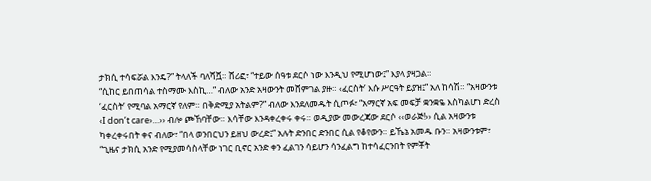ታክሲ ተሳፍሯል እንዴ?” ትላለች ባለሻሿ። ሸሪፎ፣ “ተይው ሰዓቱ ደርሶ ነው እንዲህ የሚሆነው፤” እያላ ያዛጋል።
“ሲከር ይበጠሳል ተስማሙ እስኪ…” ብለው አንድ አዛውንት መሸምገል ያዙ። ‹ፈርስት’ እሱ ሥርዓት ይያዝ፤” አለ ከሳሽ። “አዛውንቱ ‘ፈርስት’ የሚባል አማርኛ የለም። በቅድሚያ አትልም?” ብለው እንደለመዱት ሲጦፉ፣ “አማርኛ አፍ መፍቻ ቋንቋዬ እስካልሆነ ድረስ ‹I don’t care›…›› ብሎ ጮኸባቸው። እሳቸው እንዳቀረቀሩ ቀሩ። ወዲያው መውረጃው ደርሶ ‹‹ወራጅ!›› ሲል አዛውንቱ ካቀረቀሩበት ቀና ብለው፣ “በላ ወንበርህን ይዘህ ውረድ፤” አሉት ድንበር ድንበር ሲል የቆየውን። ይኼኔ አመዱ ቡን። አዛውንቱም፣ “ጊዜና ታክሲ አንድ የሚያመሳስላቸው ነገር ቢኖር አንድ ቀን ፈልገን ሳይሆን ሳንፈልግ ከተሳፈርንበት የምቾት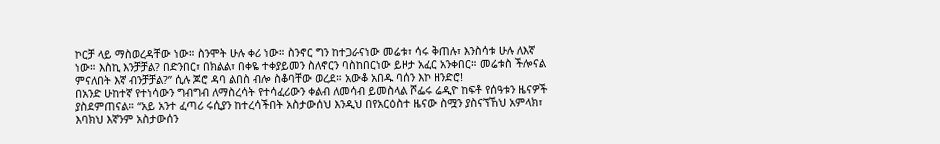ኮርቻ ላይ ማስወረዳቸው ነው። ስንሞት ሁሉ ቀሪ ነው። ስንኖር ግን ከተጋራናነው መሬቱ፣ ሳሩ ቅጠሉ፣ እንስሳቱ ሁሉ ለእኛ ነው። እስኪ እንቻቻል? በድንበር፣ በክልል፣ በቀዬ ተቀያይመን ስለኖርን ባስከበርነው ይዞታ አፈር አንቀበር። መሬቱስ ችሎናል ምናለበት እኛ ብንቻቻል?” ሲሉ ጆሮ ዳባ ልበስ ብሎ ስቆባቸው ወረደ። አውቆ አበዱ ባሰን እኮ ዘንድሮ!
በአንድ ሁከተኛ የተነሳውን ግብግብ ለማስረሳት የተሳፈሪውን ቀልብ ለመሳብ ይመስላል ሾፌሩ ሬዲዮ ከፍቶ የሰዓቱን ዜናዎች ያስደምጠናል። “አይ አንተ ፈጣሪ ሩሲያን ከተረሳችበት አስታውሰህ እንዲህ በየአርዕስተ ዜናው ስሟን ያስናኘኸህ አምላክ፣ እባክህ እኛንም አስታውሰን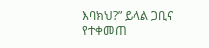እባክህ?” ይላል ጋቢና የተቀመጠ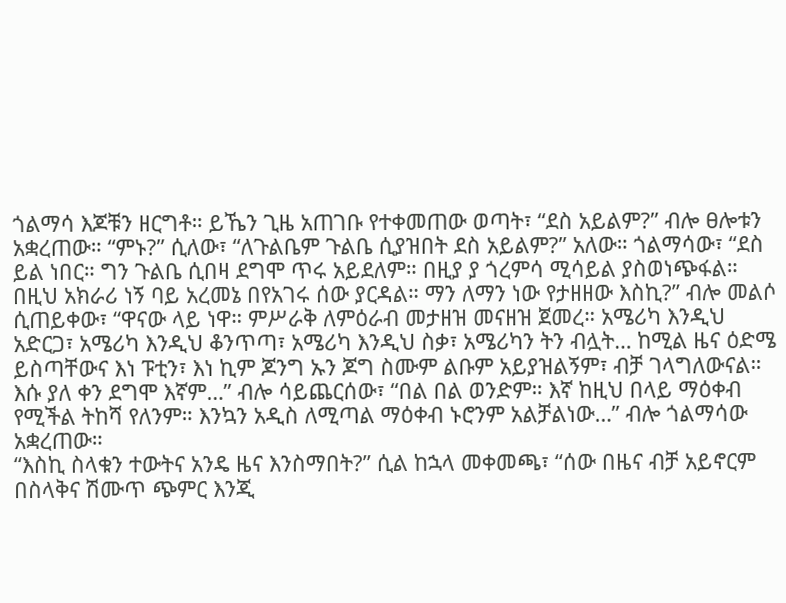ጎልማሳ እጆቹን ዘርግቶ። ይኼን ጊዜ አጠገቡ የተቀመጠው ወጣት፣ “ደስ አይልም?” ብሎ ፀሎቱን አቋረጠው። “ምኑ?” ሲለው፣ “ለጉልቤም ጉልቤ ሲያዝበት ደስ አይልም?” አለው። ጎልማሳው፣ “ደስ ይል ነበር። ግን ጉልቤ ሲበዛ ደግሞ ጥሩ አይደለም። በዚያ ያ ጎረምሳ ሚሳይል ያስወነጭፋል። በዚህ አክራሪ ነኝ ባይ አረመኔ በየአገሩ ሰው ያርዳል። ማን ለማን ነው የታዘዘው እስኪ?” ብሎ መልሶ ሲጠይቀው፣ “ዋናው ላይ ነዋ። ምሥራቅ ለምዕራብ መታዘዝ መናዘዝ ጀመረ። አሜሪካ እንዲህ አድርጋ፣ አሜሪካ እንዲህ ቆንጥጣ፣ አሜሪካ እንዲህ ስቃ፣ አሜሪካን ትን ብሏት… ከሚል ዜና ዕድሜ ይስጣቸውና እነ ፑቲን፣ እነ ኪም ጆንግ ኡን ጆግ ስሙም ልቡም አይያዝልኝም፣ ብቻ ገላግለውናል። እሱ ያለ ቀን ደግሞ እኛም…” ብሎ ሳይጨርሰው፣ “በል በል ወንድም። እኛ ከዚህ በላይ ማዕቀብ የሚችል ትከሻ የለንም። እንኳን አዲስ ለሚጣል ማዕቀብ ኑሮንም አልቻልነው…” ብሎ ጎልማሳው አቋረጠው።
“እስኪ ስላቁን ተውትና አንዴ ዜና እንስማበት?” ሲል ከኋላ መቀመጫ፣ “ሰው በዜና ብቻ አይኖርም በስላቅና ሽሙጥ ጭምር እንጂ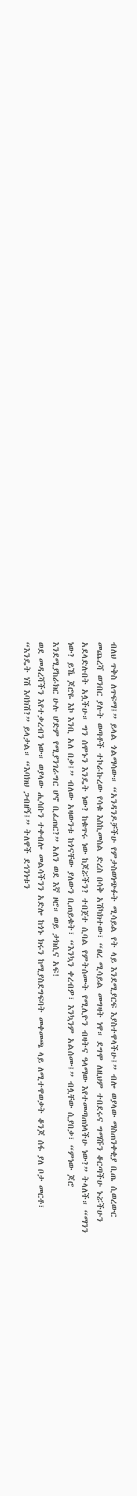ብለህ ጥቅስ ለጥፍማ፤” ይላል ጎልማሳው። “አንዳንዶቻችሁ የምታስወነጭፉት ሚሳይል የት ላይ እንደሚያርፍ እያስተዋላችሁ፤” ብሎ ወያላው ማስጠንቀቂያ ቢጤ ሲወረውር መጨረሻ ወንበር ያሉት ወጣቶች ተኮራኩረው የሳቁ እስኪመስል ድረስ በሳቅ አሽካክተው፣ “ፀረ ሚሳይል መግዛት ነዋ። ደግሞ ለዚህም ተበደሩና ግማሹን ቆርጣችሁ ኑሯችሁን አደላድሉበት አሏችሁ። ግን ሰሞኑን እንዴት ነው? ከቁጥሩ ነው ከጆሯችን? ተበጀተ ሲባል የምትሰሙት የሚሊዮን ብዛትና ዓላማው እየተመጣጠነላችሁ ነው?” ትላለች። “ማንን ነው? ይኼ ጆሮዬ እኮ እንቢ አለ በቃ፤” ብለው አዛውንቱ ከጎናቸው ያለውን ቢጠይቁት፣ “እንኳን ቀረብዎ፣ እንኳንም አልሰሙ፤” ብሏቸው ሲያበቃ፣ “ምነው ጆሮ እንደሚያከራክር ሁሉ ሆድም የሚያንገራግር ሆኖ ቢፈጠር?” አለን ወደ እኛ ዞሮ። ወይ ታክሲና አፍ!
ወደ መዳረሻችን እየተቃረብን ነው። ወያላው ሒሳቡን ተቀብሎ መልሳችንን አድሎ ከጎኑ ክሩን ከሚያስደግፍባት መቀመጫ ላይ ለሚተዋወቃት ቆንጆ ሰፋ ያለ ቦታ መርቶ፣ “እንዴት ነሽ እባክሽ?” ይላታል። “እባክህ ጋብዘኝ፤” ትለዋች ደኅንነቱን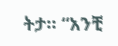ትታ። “አንቺ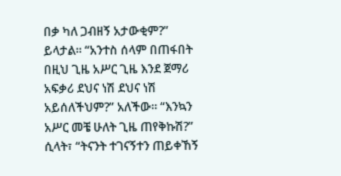በቃ ካለ ጋብዘኝ አታውቂም?” ይላታል። “አንተስ ሰላም በጠፋበት በዚህ ጊዜ አሥር ጊዜ እንደ ጀማሪ አፍቃሪ ደህና ነሽ ደህና ነሽ አይሰለችህም?” አለችው። “እንኳን አሥር መቼ ሁለት ጊዜ ጠየቅኩሽ?” ሲላት፣ “ትናንት ተገናኝተን ጠይቀኸኝ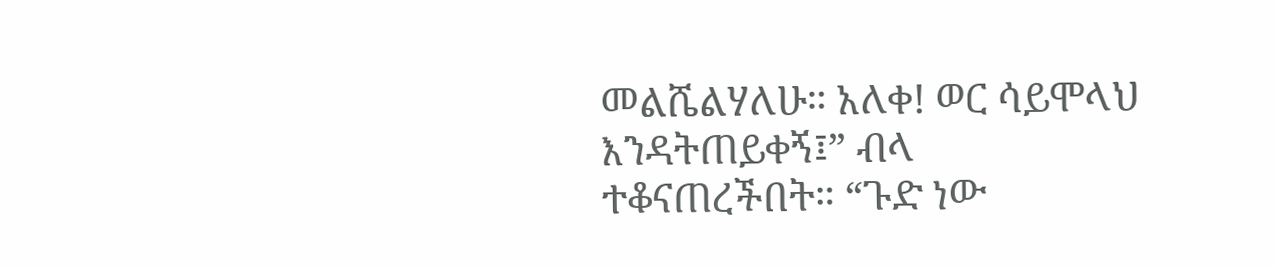መልሼልሃለሁ። አለቀ! ወር ሳይሞላህ እንዳትጠይቀኝ፤” ብላ ተቆናጠረችበት። “ጉድ ነው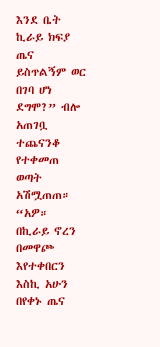እንደ ቤት ኪራይ ክፍያ ጤና ይስጥልኝም ወር በገባ ሆነ ደግሞ?” ብሎ አጠገቧ ተጨናንቆ የተቀመጠ ወጣት አሽሟጠጠ። “አዎ። በኪራይ ኖረን በመዋጮ እየተቀበርን እስኪ አሁን በየቀኑ ጤና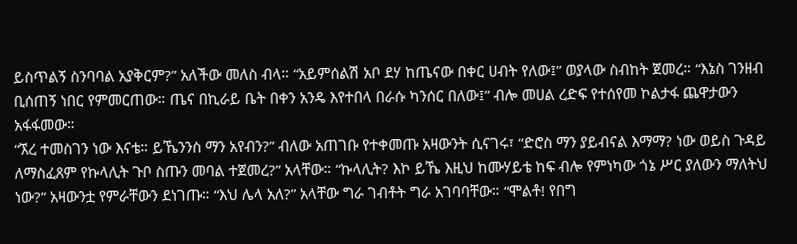ይስጥልኝ ስንባባል አያቅርም?” አለችው መለስ ብላ። “አይምሰልሽ አቦ ደሃ ከጤናው በቀር ሀብት የለው፤” ወያላው ስብከት ጀመረ። “እኔስ ገንዘብ ቢሰጠኝ ነበር የምመርጠው። ጤና በኪራይ ቤት በቀን አንዴ እየተበላ በራሱ ካንሰር በለው፤” ብሎ መሀል ረድፍ የተሰየመ ኮልታፋ ጨዋታውን አፋፋመው።
“ኧረ ተመስገን ነው እናቴ። ይኼንንስ ማን አየብን?” ብለው አጠገቡ የተቀመጡ አዛውንት ሲናገሩ፣ “ድሮስ ማን ያይብናል እማማ? ነው ወይስ ጉዳይ ለማስፈጸም የኩላሊት ጉቦ ስጡን መባል ተጀመረ?” አላቸው። “ኩላሊት? እኮ ይኼ እዚህ ከሙሃይቴ ከፍ ብሎ የምነካው ጎኔ ሥር ያለውን ማለትህ ነው?” አዛውንቷ የምራቸውን ደነገጡ። “እህ ሌላ አለ?” አላቸው ግራ ገብቶት ግራ አገባባቸው። “ሞልቶ! የበግ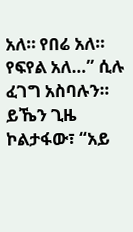አለ። የበሬ አለ። የፍየል አለ…” ሲሉ ፈገግ አስባሉን። ይኼን ጊዜ ኮልታፋው፣ “አይ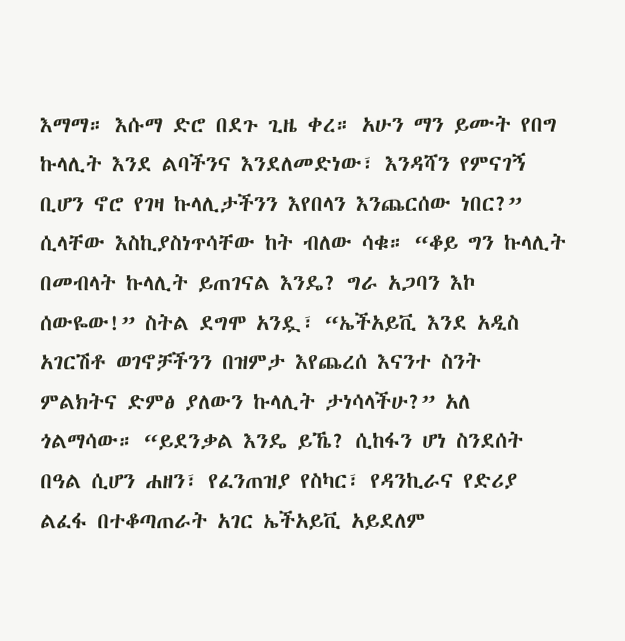እማማ። እሱማ ድሮ በደጉ ጊዜ ቀረ። አሁን ማን ይሙት የበግ ኩላሊት እንደ ልባችንና እንደለመድነው፣ እንዳሻን የምናገኝ ቢሆን ኖሮ የገዛ ኩላሊታችንን እየበላን እንጨርሰው ነበር?” ሲላቸው እስኪያስነጥሳቸው ከት ብለው ሳቁ። “ቆይ ግን ኩላሊት በመብላት ኩላሊት ይጠገናል እንዴ? ግራ አጋባን እኮ ሰውዬው!” ስትል ደግሞ አንዷ፣ “ኤችአይቪ እንደ አዲስ አገርሽቶ ወገኖቻችንን በዝምታ እየጨረሰ እናንተ ስንት ምልክትና ድምፅ ያለውን ኩላሊት ታነሳላችሁ?” አለ ጎልማሳው። “ይደንቃል እንዴ ይኼ? ሲከፋን ሆነ ስንደሰት በዓል ሲሆን ሐዘን፣ የፈንጠዝያ የስካር፣ የዳንኪራና የድሪያ ልፈፋ በተቆጣጠራት አገር ኤችአይቪ አይደለም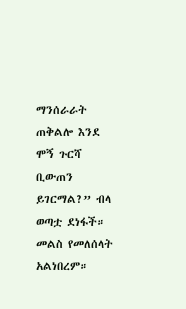ማንሰራራት ጠቅልሎ እንደ ሞኝ ጉርሻ ቢውጠን ይገርማል?” ብላ ወጣቷ ደነፋች። መልስ የመለሰላት አልነበረም።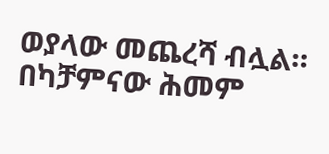ወያላው መጨረሻ ብሏል። በካቻምናው ሕመም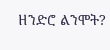ዘንድሮ ልንሞት?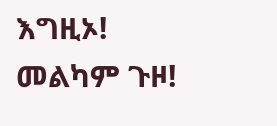እግዚኦ! መልካም ጉዞ!